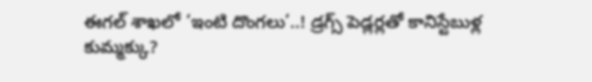ఈగల్ శాఖలో ‘ఇంటి దొంగలు’..! డ్రగ్స్ పెడ్లర్లతో కానిస్టేబుళ్ల కుమ్మక్కు?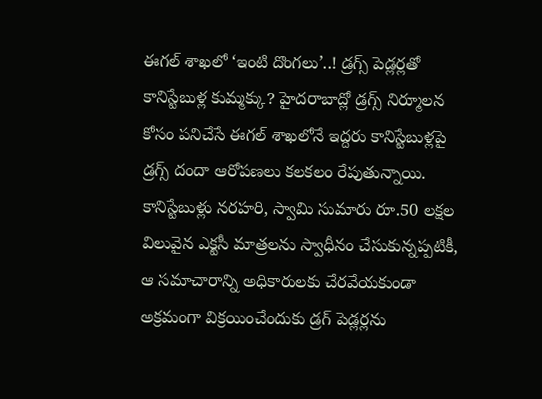ఈగల్ శాఖలో ‘ఇంటి దొంగలు’..! డ్రగ్స్ పెడ్లర్లతో కానిస్టేబుళ్ల కుమ్మక్కు? హైదరాబాద్లో డ్రగ్స్ నిర్మూలన కోసం పనిచేసే ఈగల్ శాఖలోనే ఇద్దరు కానిస్టేబుళ్లపై డ్రగ్స్ దందా ఆరోపణలు కలకలం రేపుతున్నాయి. కానిస్టేబుళ్లు నరహరి, స్వామి సుమారు రూ.50 లక్షల విలువైన ఎక్టసీ మాత్రలను స్వాధీనం చేసుకున్నప్పటికీ, ఆ సమాచారాన్ని అధికారులకు చేరవేయకుండా అక్రమంగా విక్రయించేందుకు డ్రగ్ పెడ్లర్లను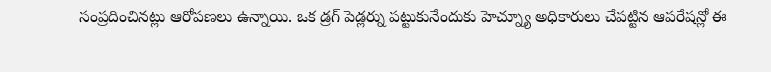సంప్రదించినట్లు ఆరోపణలు ఉన్నాయి. ఒక డ్రగ్ పెడ్లర్ను పట్టుకునేందుకు హెచ్న్యూ అధికారులు చేపట్టిన ఆపరేషన్లో ఈ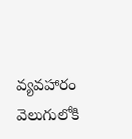వ్యవహారం వెలుగులోకి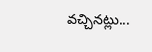వచ్చినట్లు...